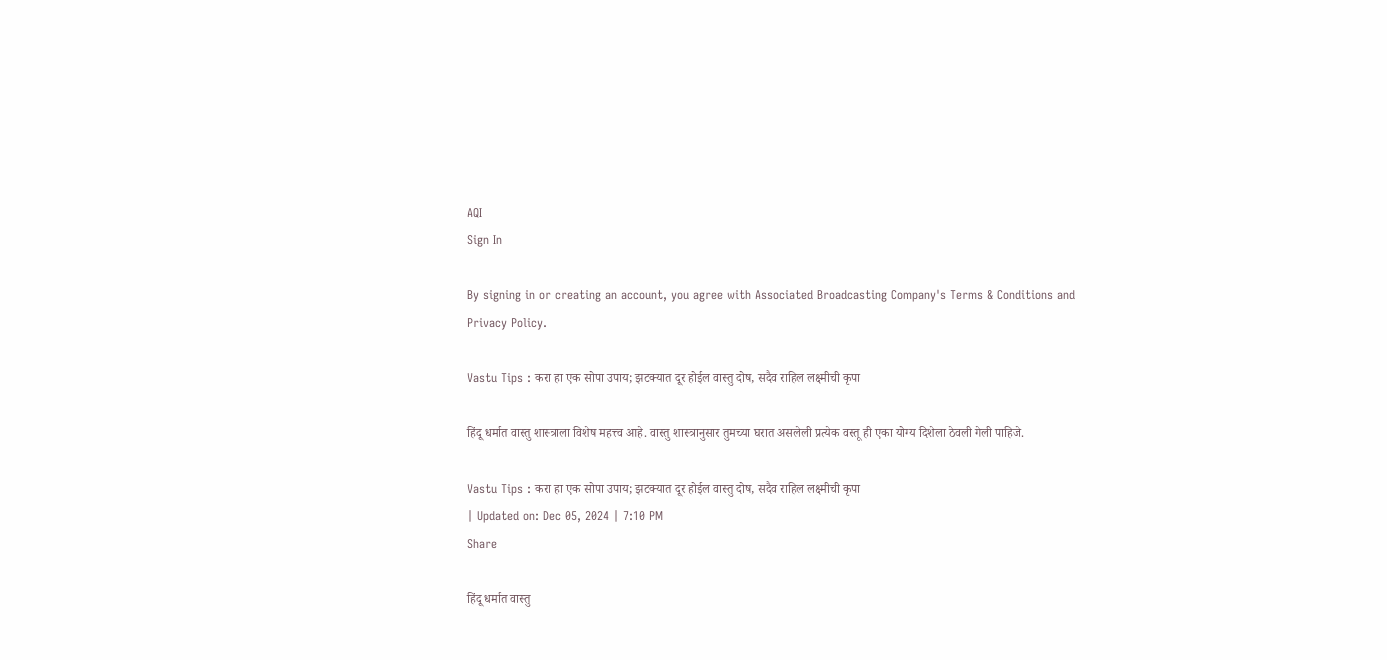AQI
Sign In

By signing in or creating an account, you agree with Associated Broadcasting Company's Terms & Conditions and Privacy Policy.

Vastu Tips : करा हा एक सोपा उपाय; झटक्यात दूर होईल वास्तु दोष, सदैव राहिल लक्ष्मीची कृपा

हिंदू धर्मात वास्तु शास्त्राला विशेष महत्त्व आहे. वास्तु शास्त्रानुसार तुमच्या घरात असलेली प्रत्येक वस्तू ही एका योग्य दिशेला ठेवली गेली पाहिजे.

Vastu Tips : करा हा एक सोपा उपाय; झटक्यात दूर होईल वास्तु दोष, सदैव राहिल लक्ष्मीची कृपा
| Updated on: Dec 05, 2024 | 7:10 PM
Share

हिंदू धर्मात वास्तु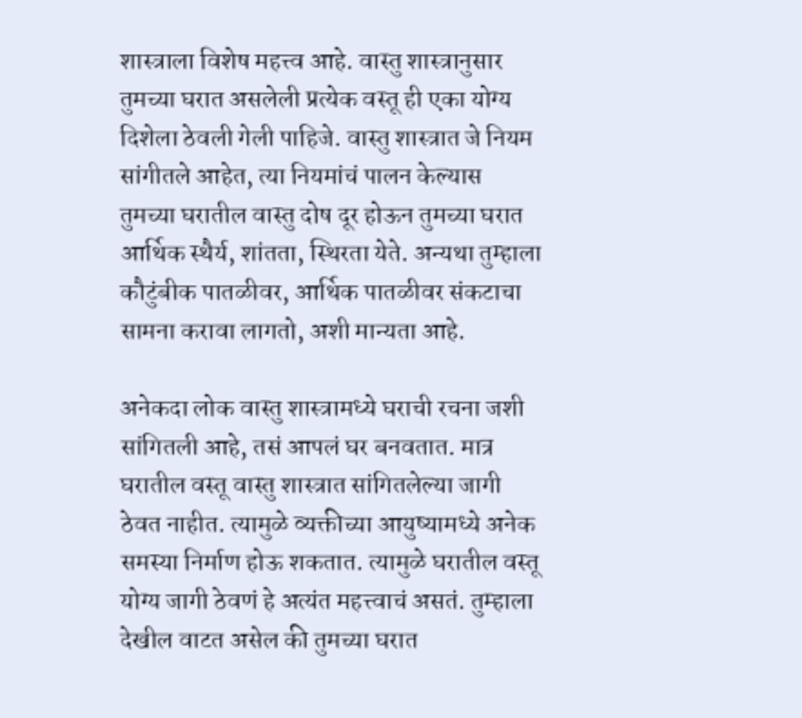शास्त्राला विशेष महत्त्व आहे. वास्तु शास्त्रानुसार तुमच्या घरात असलेली प्रत्येक वस्तू ही एका योग्य दिशेला ठेवली गेली पाहिजे. वास्तु शास्त्रात जे नियम सांगीतले आहेत, त्या नियमांचं पालन केल्यास तुमच्या घरातील वास्तु दोष दूर होऊन तुमच्या घरात आर्थिक स्थैर्य, शांतता, स्थिरता येते. अन्यथा तुम्हाला कौटुंबीक पातळीवर, आर्थिक पातळीवर संकटाचा सामना करावा लागतो, अशी मान्यता आहे.

अनेकदा लोक वास्तु शास्त्रामध्ये घराची रचना जशी सांगितली आहे, तसं आपलं घर बनवतात. मात्र घरातील वस्तू वास्तु शास्त्रात सांगितलेल्या जागी ठेवत नाहीत. त्यामुळे व्यक्तीच्या आयुष्यामध्ये अनेक समस्या निर्माण होऊ शकतात. त्यामुळे घरातील वस्तू योग्य जागी ठेवणं हे अत्यंत महत्त्वाचं असतं. तुम्हाला देखील वाटत असेल की तुमच्या घरात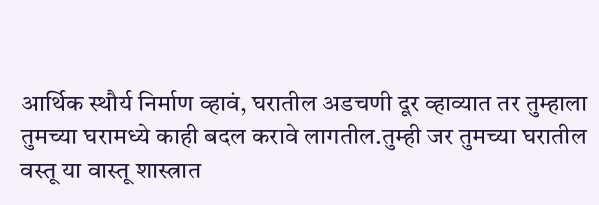आर्थिक स्थौर्य निर्माण व्हावं, घरातील अडचणी दूर व्हाव्यात तर तुम्हाला तुमच्या घरामध्ये काही बदल करावे लागतील.तुम्ही जर तुमच्या घरातील वस्तू या वास्तू शास्त्रात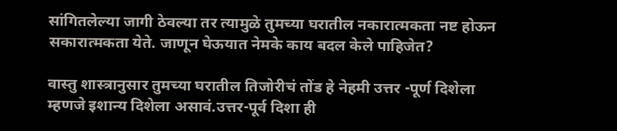सांगितलेल्या जागी ठेवल्या तर त्यामुळे तुमच्या घरातील नकारात्मकता नष्ट होऊन सकारात्मकता येते. जाणून घेऊयात नेमके काय बदल केले पाहिजेत?

वास्तु शास्त्रानुसार तुमच्या घरातील तिजोरीचं तोंड हे नेहमी उत्तर -पूर्ण दिशेला म्हणजे इशान्य दिशेला असावं.उत्तर-पूर्व दिशा ही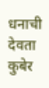धनाची देवता कुबेर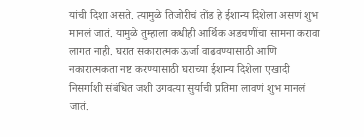यांची दिशा असते. त्यामुळे तिजोरीचं तोंड हे ईशान्य दिशेला असणं शुभ मानलं जातं. यामुळे तुम्हाला कधीही आर्थिक अडचणींचा सामना करावा लागत नाही. घरात सकारात्मक ऊर्जा वाढवण्यासाठी आणि नकारात्मकता नष्ट करण्यासाठी घराच्या ईशान्य दिशेला एखादी निसर्गाशी संबंधित जशी उगवत्या सुर्याची प्रतिमा लावणं शुभ मानलं जातं.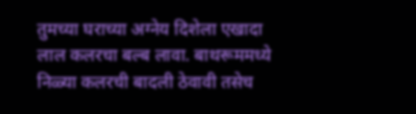तुमच्या घराच्या अग्नेय दिशेला एखादा लाल कलरचा बल्ब लावा. बाथरूममध्ये निळ्या कलरची बादली ठेवावी तसेच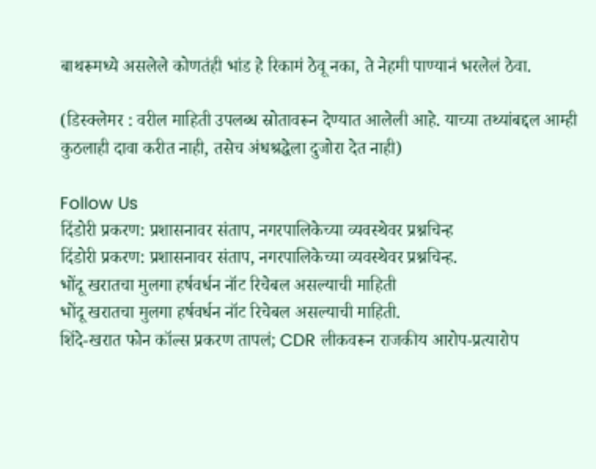बाथरूमध्ये असलेले कोणतंही भांड हे रिकामं ठेवू नका, ते नेहमी पाण्यानं भरलेलं ठेवा.

(डिस्क्लेमर : वरील माहिती उपलब्ध स्रोतावरून देण्यात आलेली आहे. याच्या तथ्यांबद्दल आम्ही कुठलाही दावा करीत नाही, तसेच अंधश्रद्धेला दुजोरा देत नाही)

Follow Us
दिंडोरी प्रकरण: प्रशासनावर संताप, नगरपालिकेच्या व्यवस्थेवर प्रश्नचिन्ह
दिंडोरी प्रकरण: प्रशासनावर संताप, नगरपालिकेच्या व्यवस्थेवर प्रश्नचिन्ह.
भोंदू खरातचा मुलगा हर्षवर्धन नॉट रिचेबल असल्याची माहिती
भोंदू खरातचा मुलगा हर्षवर्धन नॉट रिचेबल असल्याची माहिती.
शिंदे-खरात फोन कॉल्स प्रकरण तापलं; CDR लीकवरून राजकीय आरोप-प्रत्यारोप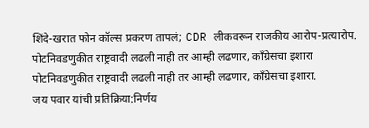शिंदे-खरात फोन कॉल्स प्रकरण तापलं; CDR लीकवरून राजकीय आरोप-प्रत्यारोप.
पोटनिवडणुकीत राष्ट्रवादी लढली नाही तर आम्ही लढणार, काँग्रेसचा इशारा
पोटनिवडणुकीत राष्ट्रवादी लढली नाही तर आम्ही लढणार, काँग्रेसचा इशारा.
जय पवार यांची प्रतिक्रिया:निर्णय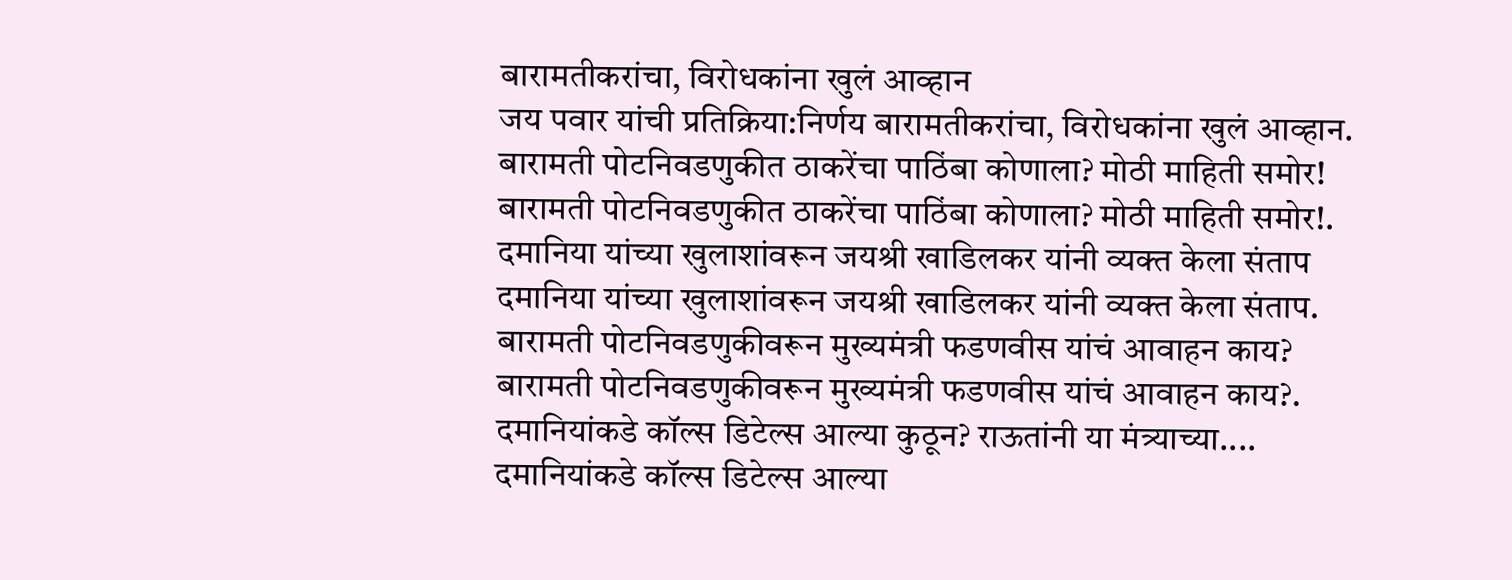बारामतीकरांचा, विरोधकांना खुलं आव्हान
जय पवार यांची प्रतिक्रिया:निर्णय बारामतीकरांचा, विरोधकांना खुलं आव्हान.
बारामती पोटनिवडणुकीत ठाकरेंचा पाठिंबा कोणाला? मोठी माहिती समोर!
बारामती पोटनिवडणुकीत ठाकरेंचा पाठिंबा कोणाला? मोठी माहिती समोर!.
दमानिया यांच्या खुलाशांवरून जयश्री खाडिलकर यांनी व्यक्त केला संताप
दमानिया यांच्या खुलाशांवरून जयश्री खाडिलकर यांनी व्यक्त केला संताप.
बारामती पोटनिवडणुकीवरून मुख्यमंत्री फडणवीस यांचं आवाहन काय?
बारामती पोटनिवडणुकीवरून मुख्यमंत्री फडणवीस यांचं आवाहन काय?.
दमानियांकडे कॉल्स डिटेल्स आल्या कुठून? राऊतांनी या मंत्र्याच्या....
दमानियांकडे कॉल्स डिटेल्स आल्या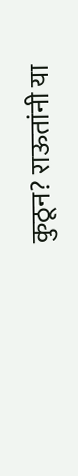कुठून? राऊतांनी या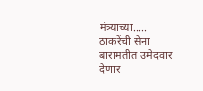मंत्र्याच्या.....
ठाकरेंची सेना बारामतीत उमेदवार देणार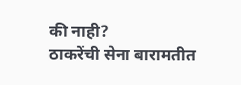की नाही?
ठाकरेंची सेना बारामतीत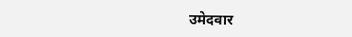उमेदवार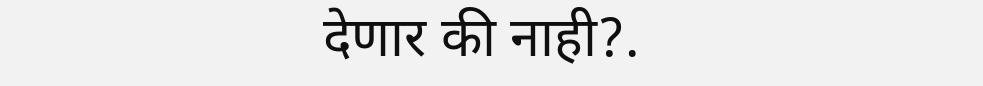देणार की नाही?.